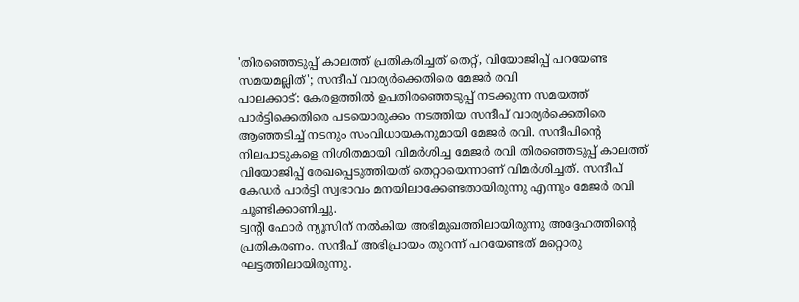'തിരഞ്ഞെടുപ്പ് കാലത്ത് പ്രതികരിച്ചത് തെറ്റ്, വിയോജിപ്പ് പറയേണ്ട സമയമല്ലിത്'; സന്ദീപ് വാര്യർക്കെതിരെ മേജർ രവി
പാലക്കാട്: കേരളത്തിൽ ഉപതിരഞ്ഞെടുപ്പ് നടക്കുന്ന സമയത്ത് പാർട്ടിക്കെതിരെ പടയൊരുക്കം നടത്തിയ സന്ദീപ് വാര്യർക്കെതിരെ ആഞ്ഞടിച്ച് നടനും സംവിധായകനുമായി മേജർ രവി. സന്ദീപിന്റെ നിലപാടുകളെ നിശിതമായി വിമർശിച്ച മേജർ രവി തിരഞ്ഞെടുപ്പ് കാലത്ത് വിയോജിപ്പ് രേഖപ്പെടുത്തിയത് തെറ്റായെന്നാണ് വിമർശിച്ചത്. സന്ദീപ് കേഡർ പാർട്ടി സ്വഭാവം മനയിലാക്കേണ്ടതായിരുന്നു എന്നും മേജർ രവി ചൂണ്ടിക്കാണിച്ചു.
ട്വന്റി ഫോർ ന്യൂസിന് നൽകിയ അഭിമുഖത്തിലായിരുന്നു അദ്ദേഹത്തിന്റെ പ്രതികരണം. സന്ദീപ് അഭിപ്രായം തുറന്ന് പറയേണ്ടത് മറ്റൊരു ഘട്ടത്തിലായിരുന്നു.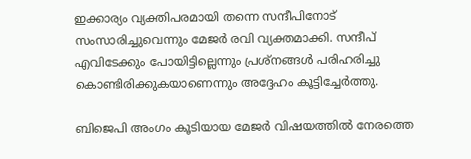ഇക്കാര്യം വ്യക്തിപരമായി തന്നെ സന്ദീപിനോട് സംസാരിച്ചുവെന്നും മേജർ രവി വ്യക്തമാക്കി. സന്ദീപ് എവിടേക്കും പോയിട്ടില്ലെന്നും പ്രശ്നങ്ങൾ പരിഹരിച്ചു കൊണ്ടിരിക്കുകയാണെന്നും അദ്ദേഹം കൂട്ടിച്ചേർത്തു.

ബിജെപി അംഗം കൂടിയായ മേജർ വിഷയത്തിൽ നേരത്തെ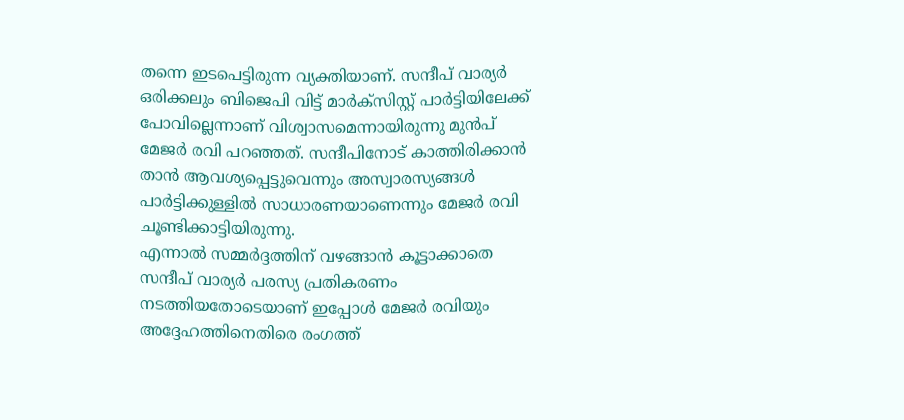തന്നെ ഇടപെട്ടിരുന്ന വ്യക്തിയാണ്. സന്ദീപ് വാര്യർ ഒരിക്കലും ബിജെപി വിട്ട് മാർക്സിസ്റ്റ് പാർട്ടിയിലേക്ക് പോവില്ലെന്നാണ് വിശ്വാസമെന്നായിരുന്നു മുൻപ് മേജർ രവി പറഞ്ഞത്. സന്ദീപിനോട് കാത്തിരിക്കാൻ താൻ ആവശ്യപ്പെട്ടുവെന്നും അസ്വാരസ്യങ്ങൾ പാർട്ടിക്കുള്ളിൽ സാധാരണയാണെന്നും മേജർ രവി ചൂണ്ടിക്കാട്ടിയിരുന്നു.
എന്നാൽ സമ്മർദ്ദത്തിന് വഴങ്ങാൻ കൂട്ടാക്കാതെ സന്ദീപ് വാര്യർ പരസ്യ പ്രതികരണം നടത്തിയതോടെയാണ് ഇപ്പോൾ മേജർ രവിയും അദ്ദേഹത്തിനെതിരെ രംഗത്ത്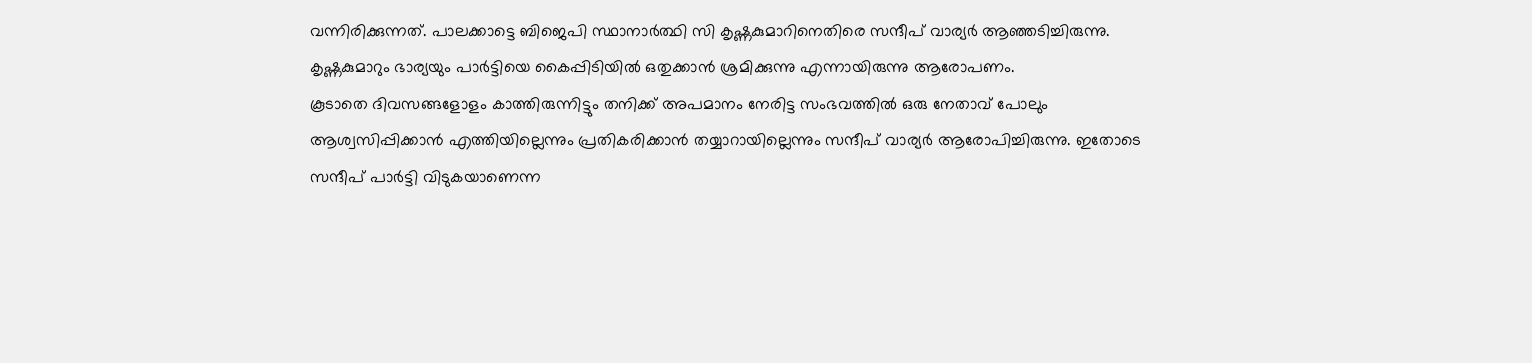വന്നിരിക്കുന്നത്. പാലക്കാട്ടെ ബിജെപി സ്ഥാനാർത്ഥി സി കൃഷ്ണകുമാറിനെതിരെ സന്ദീപ് വാര്യർ ആഞ്ഞടിച്ചിരുന്നു. കൃഷ്ണകുമാറും ഭാര്യയും പാർട്ടിയെ കൈപ്പിടിയിൽ ഒതുക്കാൻ ശ്രമിക്കുന്നു എന്നായിരുന്നു ആരോപണം.
കൂടാതെ ദിവസങ്ങളോളം കാത്തിരുന്നിട്ടും തനിക്ക് അപമാനം നേരിട്ട സംഭവത്തിൽ ഒരു നേതാവ് പോലും ആശ്വസിപ്പിക്കാൻ എത്തിയില്ലെന്നും പ്രതികരിക്കാൻ തയ്യാറായില്ലെന്നും സന്ദീപ് വാര്യർ ആരോപിച്ചിരുന്നു. ഇതോടെ സന്ദീപ് പാർട്ടി വിടുകയാണെന്ന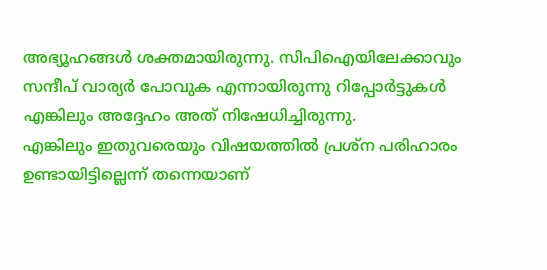അഭ്യൂഹങ്ങൾ ശക്തമായിരുന്നു. സിപിഐയിലേക്കാവും സന്ദീപ് വാര്യർ പോവുക എന്നായിരുന്നു റിപ്പോർട്ടുകൾ എങ്കിലും അദ്ദേഹം അത് നിഷേധിച്ചിരുന്നു.
എങ്കിലും ഇതുവരെയും വിഷയത്തിൽ പ്രശ്ന പരിഹാരം ഉണ്ടായിട്ടില്ലെന്ന് തന്നെയാണ്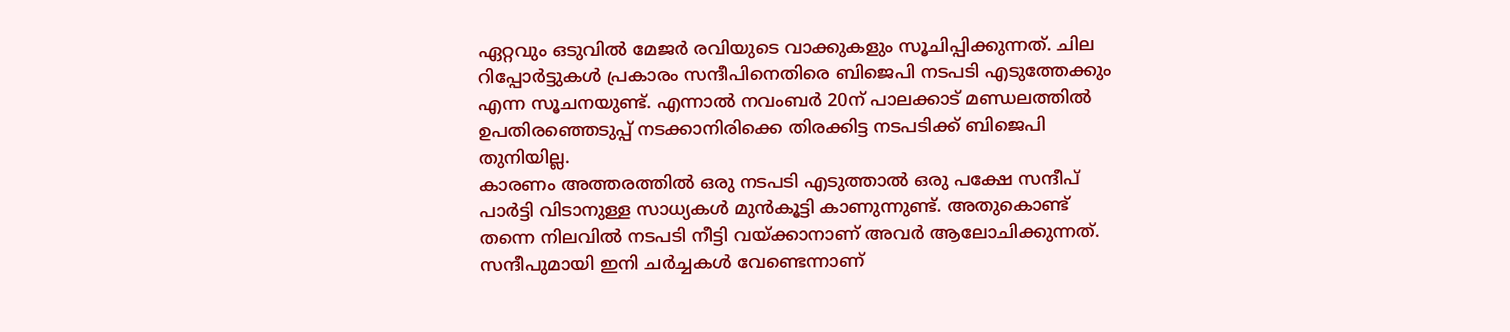ഏറ്റവും ഒടുവിൽ മേജർ രവിയുടെ വാക്കുകളും സൂചിപ്പിക്കുന്നത്. ചില റിപ്പോർട്ടുകൾ പ്രകാരം സന്ദീപിനെതിരെ ബിജെപി നടപടി എടുത്തേക്കും എന്ന സൂചനയുണ്ട്. എന്നാൽ നവംബർ 20ന് പാലക്കാട് മണ്ഡലത്തിൽ ഉപതിരഞ്ഞെടുപ്പ് നടക്കാനിരിക്കെ തിരക്കിട്ട നടപടിക്ക് ബിജെപി തുനിയില്ല.
കാരണം അത്തരത്തിൽ ഒരു നടപടി എടുത്താൽ ഒരു പക്ഷേ സന്ദീപ് പാർട്ടി വിടാനുള്ള സാധ്യകൾ മുൻകൂട്ടി കാണുന്നുണ്ട്. അതുകൊണ്ട് തന്നെ നിലവിൽ നടപടി നീട്ടി വയ്ക്കാനാണ് അവർ ആലോചിക്കുന്നത്. സന്ദീപുമായി ഇനി ചർച്ചകൾ വേണ്ടെന്നാണ്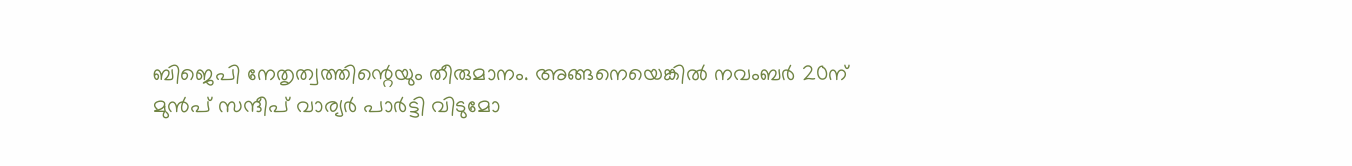ബിജെപി നേതൃത്വത്തിന്റെയും തീരുമാനം. അങ്ങനെയെങ്കിൽ നവംബർ 20ന് മുൻപ് സന്ദീപ് വാര്യർ പാർട്ടി വിടുമോ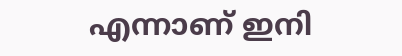എന്നാണ് ഇനി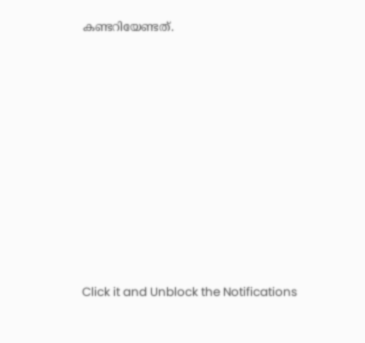കണ്ടറിയേണ്ടത്.












Click it and Unblock the Notifications